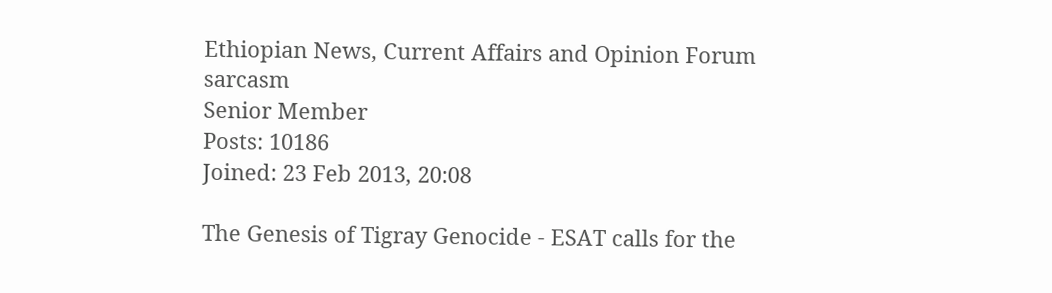Ethiopian News, Current Affairs and Opinion Forum
sarcasm
Senior Member
Posts: 10186
Joined: 23 Feb 2013, 20:08

The Genesis of Tigray Genocide - ESAT calls for the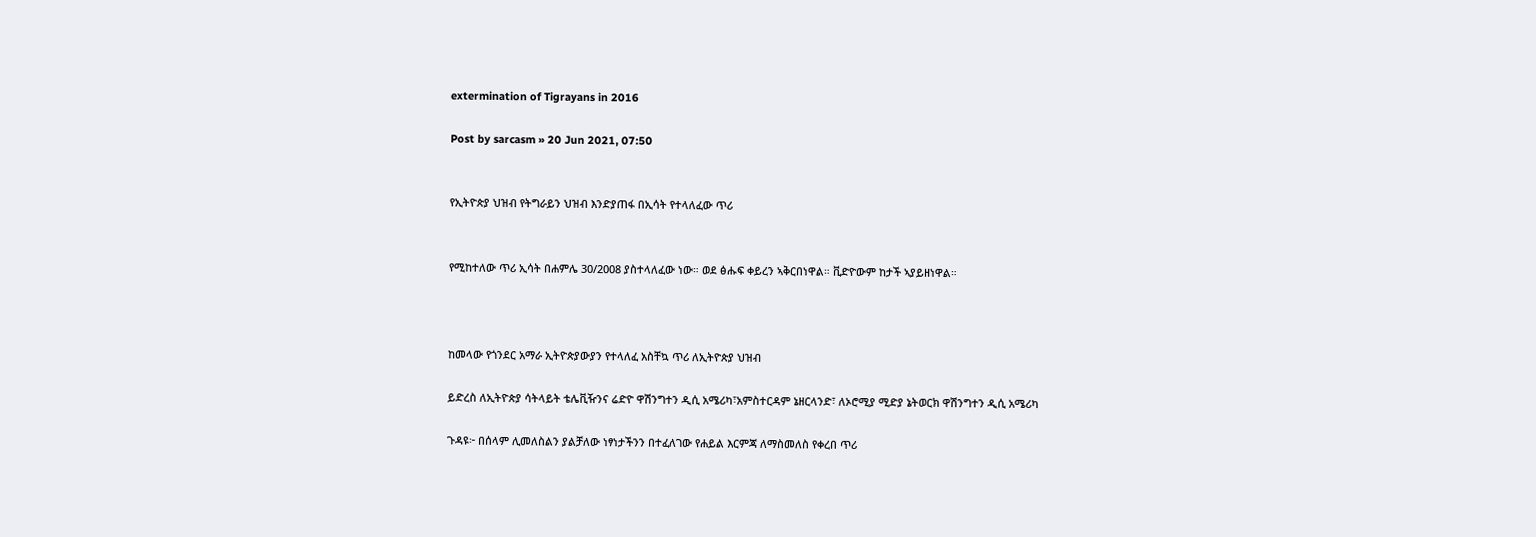extermination of Tigrayans in 2016

Post by sarcasm » 20 Jun 2021, 07:50


የኢትዮጵያ ህዝብ የትግራይን ህዝብ እንድያጠፋ በኢሳት የተላለፈው ጥሪ


የሚከተለው ጥሪ ኢሳት በሐምሌ 30/2008 ያስተላለፈው ነው። ወደ ፅሑፍ ቀይረን ኣቅርበነዋል። ቪድዮውም ከታች ኣያይዘነዋል።



ከመላው የጎንደር አማራ ኢትዮጵያውያን የተላለፈ አስቸኳ ጥሪ ለኢትዮጵያ ህዝብ

ይድረስ ለኢትዮጵያ ሳትላይት ቴሌቪዥንና ሬድዮ ዋሽንግተን ዲሲ አሜሪካ፣አምስተርዳም ኔዘርላንድ፣ ለኦሮሚያ ሚድያ ኔትወርክ ዋሽንግተን ዲሲ አሜሪካ

ጉዳዩ፦ በሰላም ሊመለስልን ያልቻለው ነፃነታችንን በተፈለገው የሐይል እርምጃ ለማስመለስ የቀረበ ጥሪ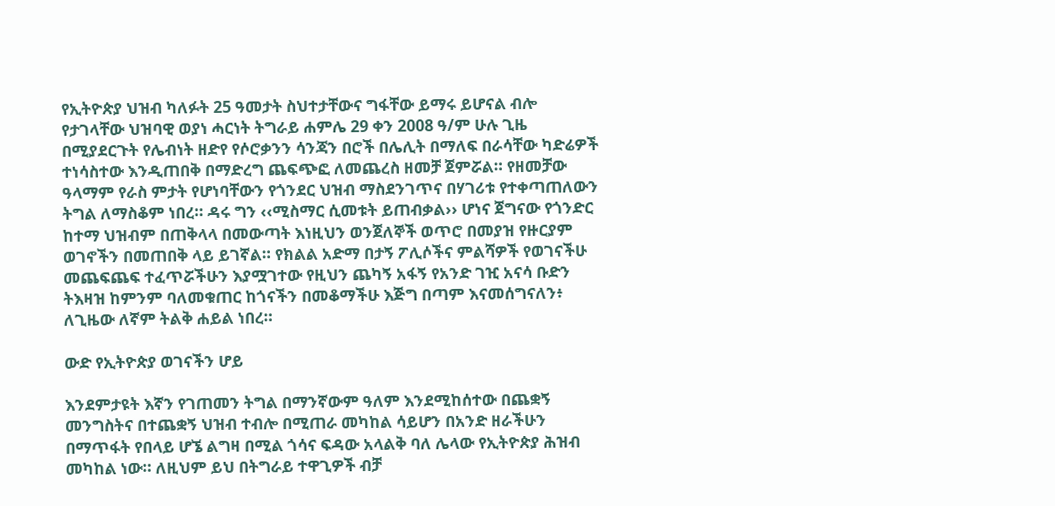የኢትዮጵያ ህዝብ ካለፉት 25 ዓመታት ስህተታቸውና ግፋቸው ይማሩ ይሆናል ብሎ የታገላቸው ህዝባዊ ወያነ ሓርነት ትግራይ ሐምሌ 29 ቀን 2008 ዓ/ም ሁሉ ጊዜ በሚያደርጉት የሌብነት ዘድየ የሶሮቃንን ሳንጃን በሮች በሌሊት በማለፍ በራሳቸው ካድሬዎች ተነሳስተው እንዲጠበቅ በማድረግ ጨፍጭፎ ለመጨረስ ዘመቻ ጀምሯል። የዘመቻው ዓላማም የራስ ምታት የሆነባቸውን የጎንደር ህዝብ ማስደንገጥና በሃገሪቱ የተቀጣጠለውን ትግል ለማስቆም ነበረ። ዳሩ ግን ‹‹ሚስማር ሲመቱት ይጠብቃል›› ሆነና ጀግናው የጎንድር ከተማ ህዝብም በጠቅላላ በመውጣት እነዚህን ወንጀለኞች ወጥሮ በመያዝ የዙርያም ወገኖችን በመጠበቅ ላይ ይገኛል። የክልል አድማ በታኝ ፖሊሶችና ምልሻዎች የወገናችሁ መጨፍጨፍ ተፈጥሯችሁን እያሟገተው የዚህን ጨካኝ አፋኝ የአንድ ገዢ አናሳ ቡድን ትእዛዝ ከምንም ባለመቁጠር ከጎናችን በመቆማችሁ እጅግ በጣም እናመሰግናለን፥ ለጊዜው ለኛም ትልቅ ሐይል ነበረ።

ውድ የኢትዮጵያ ወገናችን ሆይ

እንደምታዩት እኛን የገጠመን ትግል በማንኛውም ዓለም እንደሚከሰተው በጨቋኝ መንግስትና በተጨቋኝ ህዝብ ተብሎ በሚጠራ መካከል ሳይሆን በአንድ ዘራችሁን በማጥፋት የበላይ ሆኜ ልግዛ በሚል ጎሳና ፍዳው አላልቅ ባለ ሌላው የኢትዮጵያ ሕዝብ መካከል ነው። ለዚህም ይህ በትግራይ ተዋጊዎች ብቻ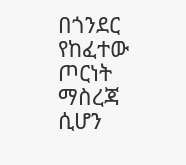በጎንደር የከፈተው ጦርነት ማስረጃ ሲሆን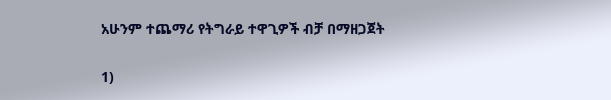አሁንም ተጨማሪ የትግራይ ተዋጊዎች ብቻ በማዘጋጀት

1)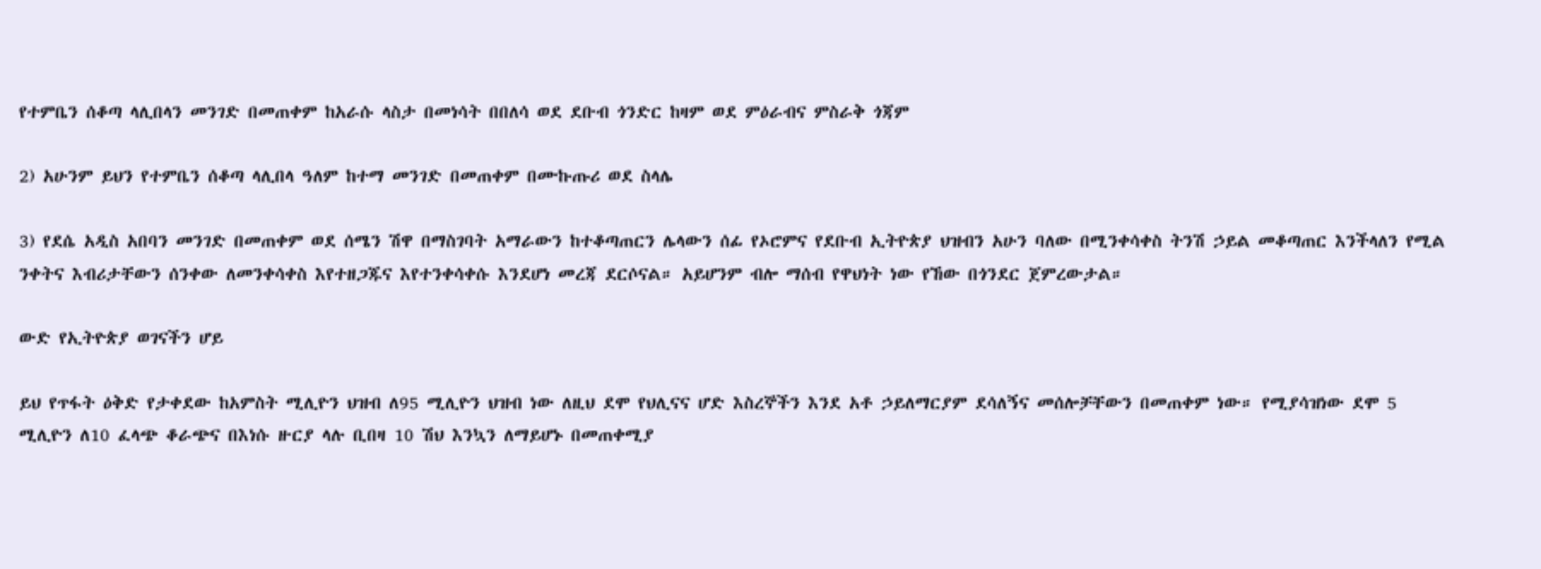የተምቤን ሰቆጣ ላሊበላን መንገድ በመጠቀም ከአራሱ ላስታ በመነሳት በበለሳ ወደ ደቡብ ጎንድር ከዛም ወደ ምዕራብና ምስራቅ ጎጃም

2) አሁንም ይህን የተምቤን ሰቆጣ ላሊበላ ዓለም ከተማ መንገድ በመጠቀም በሙኩጡሪ ወደ ስላሌ

3) የደሴ አዲስ አበባን መንገድ በመጠቀም ወደ ሰሜን ሽዋ በማስገባት አማራውን ከተቆጣጠርን ሌላውን ሰፊ የኦሮምና የደቡብ ኢትዮጵያ ህዝብን አሁን ባለው በሚንቀሳቀስ ትንሽ ኃይል መቆጣጠር እንችላለን የሚል ንቀትና እብሪታቸውን ሰንቀው ለመንቀሳቀስ እየተዘጋጁና እየተንቀሳቀሱ እንደሆነ መረጃ ደርሶናል። አይሆንም ብሎ ማሰብ የዋህነት ነው የኸው በጎንደር ጀምረውታል።

ውድ የኢትዮጵያ ወገናችን ሆይ

ይህ የጥፋት ዕቅድ የታቀደው ከአምስት ሚሊዮን ህዝብ ለ95 ሚሊዮን ህዝብ ነው ለዚህ ደሞ የህሊናና ሆድ እስረኞችን እንደ አቶ ኃይለማርያም ደሳለኝና መሰሎቻቸውን በመጠቀም ነው። የሚያሳዝነው ደሞ 5 ሚሊዮን ለ10 ፈላጭ ቆራጭና በእነሱ ዙርያ ላሉ ቢበዛ 10 ሽህ እንኳን ለማይሆኑ በመጠቀሚያ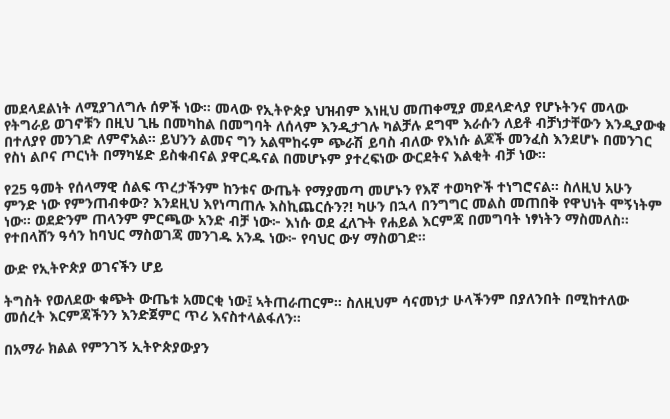መደላደልነት ለሚያገለግሉ ሰዎች ነው። መላው የኢትዮጵያ ህዝብም እነዚህ መጠቀሚያ መደላድላያ የሆኑትንና መላው የትግራይ ወገኖቹን በዚህ ጊዜ በመካከል በመግባት ለሰላም እንዲታገሉ ካልቻሉ ደግሞ እራሱን ለይቶ ብቻነታቸውን እንዲያውቁ በተለያየ መንገድ ለምኖአል። ይህንን ልመና ግን አልሞከሩም ጭራሽ ይባስ ብለው የእነሱ ልጆች መንፈስ እንደሆኑ በመንገር የስነ ልቦና ጦርነት በማካሄድ ይስቁብናል ያዋርዱናል በመሆኑም ያተረፍነው ውርደትና እልቂት ብቻ ነው።

የ25 ዓመት የሰላማዊ ሰልፍ ጥረታችንም ከንቱና ውጤት የማያመጣ መሆኑን የእኛ ተወካዮች ተነግሮናል። ስለዚህ አሁን ምንድ ነው የምንጠብቀው? እንደዚህ እየነጣጠሉ እስኪጨርሱን?! ካሁን በኋላ በንግግር መልስ መጠበቅ የዋህነት ሞኝነትም ነው። ወደድንም ጠላንም ምርጫው አንድ ብቻ ነው፦ እነሱ ወደ ፈለጉት የሐይል እርምጃ በመግባት ነፃነትን ማስመለስ። የተበላሸን ዓሳን ከባህር ማስወገጃ መንገዱ አንዱ ነው፦ የባህር ውሃ ማስወገድ።

ውድ የኢትዮጵያ ወገናችን ሆይ

ትግስት የወለደው ቁጭት ውጤቱ አመርቂ ነው፤ ኣትጠራጠርም። ስለዚህም ሳናመነታ ሁላችንም በያለንበት በሚከተለው መሰረት እርምጃችንን እንድጀምር ጥሪ እናስተላልፋለን።

በአማራ ክልል የምንገኝ ኢትዮጵያውያን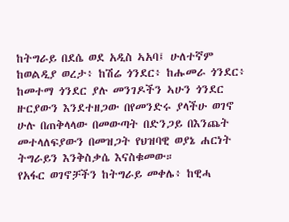ከትግራይ በደሴ ወደ አዲስ ኣአባ፤ ሁለተኛም ከወልዲያ ወረታ፥ ከሽሬ ጎንደር፥ ከሑመራ ጎንደር፥ ከመተማ ጎንደር ያሉ መንገዶችን ኣሁን ጎንደር ዙርያውን እንደተዘጋው በየመንድሩ ያላችሁ ወገኖ ሁሉ በጠቅላላው በመውጣት በድንጋይ በእንጨት መተላለፍያውን በመዝጋት የህዝባዊ ወያኔ ሐርነት ትግራይን እንቅስቃሴ እናስቁመው።
የአፋር ወገኖቻችን ከትግራይ መቀሌ፥ ከዊሓ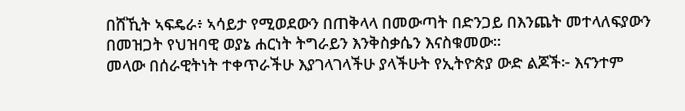በሸኺት ኣፍዴራ፥ ኣሳይታ የሚወደውን በጠቅላላ በመውጣት በድንጋይ በእንጨት መተላለፍያውን በመዝጋት የህዝባዊ ወያኔ ሐርነት ትግራይን እንቅስቃሴን እናስቁመው።
መላው በሰራዊትነት ተቀጥራችሁ እያገላገላችሁ ያላችሁት የኢትዮጵያ ውድ ልጆች፦ እናንተም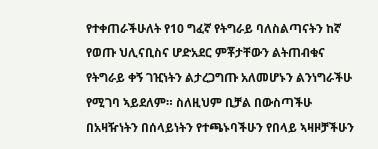የተቀጠራችሁለት የ10 ግፈኛ የትግራይ ባለስልጣናትን ከኛ የወጡ ህሊናቢስና ሆድአደር ምቾታቸውን ልትጠብቁና የትግራይ ቀኝ ገዢነትን ልታረጋግጡ አለመሆኑን ልንነግራችሁ የሚገባ ኣይደለም። ስለዚህም ቢቻል በውስጣችሁ በአዛዥነትን በሰላይነትን የተጫኑባችሁን የበላይ ኣዛዞቻችሁን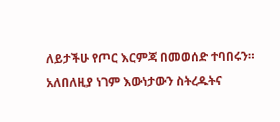ለይታችሁ የጦር እርምጃ በመወሰድ ተባበሩን። አለበለዚያ ነገም እውነታውን ስትረዱትና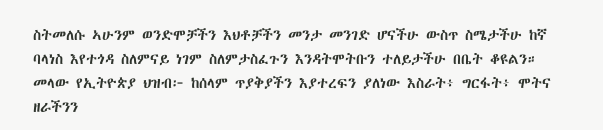ስትመለሱ ኣሁንም ወንድሞቻችን እህቶቻችን መንታ መንገድ ሆናችሁ ውስጥ ስሜታችሁ ከኛ ባላነስ እየተጎዳ ስለምናይ ነገም ስለምታስፈጉን እንዳትሞትቡን ተለይታችሁ በቤት ቆዩልን።
መላው የኢትዮጵያ ህዝብ፦ ከሰላም ጥያቅያችን እያተረፍን ያለነው እስራት፥ ግርፋት፥ ሞትና ዘራችንን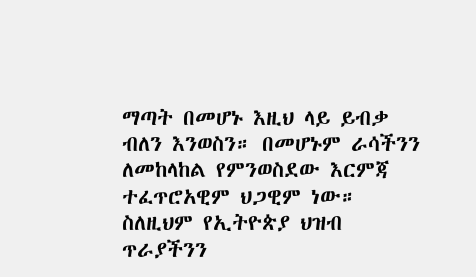ማጣት በመሆኑ እዚህ ላይ ይብቃ ብለን እንወስን። በመሆኑም ራሳችንን ለመከላከል የምንወስደው እርምጃ ተፈጥሮአዊም ህጋዊም ነው። ስለዚህም የኢትዮጵያ ህዝብ ጥራያችንን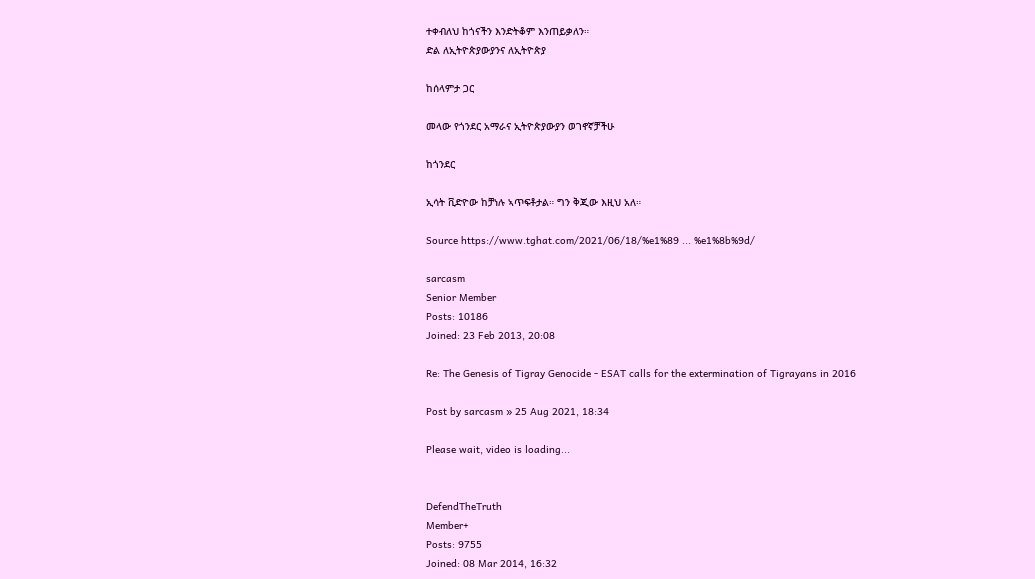ተቀብለህ ከጎናችን እንድትቆም እንጠይቃለን።
ድል ለኢትዮጵያውያንና ለኢትዮጵያ

ከሰላምታ ጋር

መላው የጎንደር አማራና ኢትዮጵያውያን ወገኖኛቻችሁ

ከጎንደር

ኢሳት ቪድዮው ከቻነሉ ኣጥፍቶታል። ግን ቅጂው እዚህ አለ።

Source https://www.tghat.com/2021/06/18/%e1%89 ... %e1%8b%9d/

sarcasm
Senior Member
Posts: 10186
Joined: 23 Feb 2013, 20:08

Re: The Genesis of Tigray Genocide - ESAT calls for the extermination of Tigrayans in 2016

Post by sarcasm » 25 Aug 2021, 18:34

Please wait, video is loading...


DefendTheTruth
Member+
Posts: 9755
Joined: 08 Mar 2014, 16:32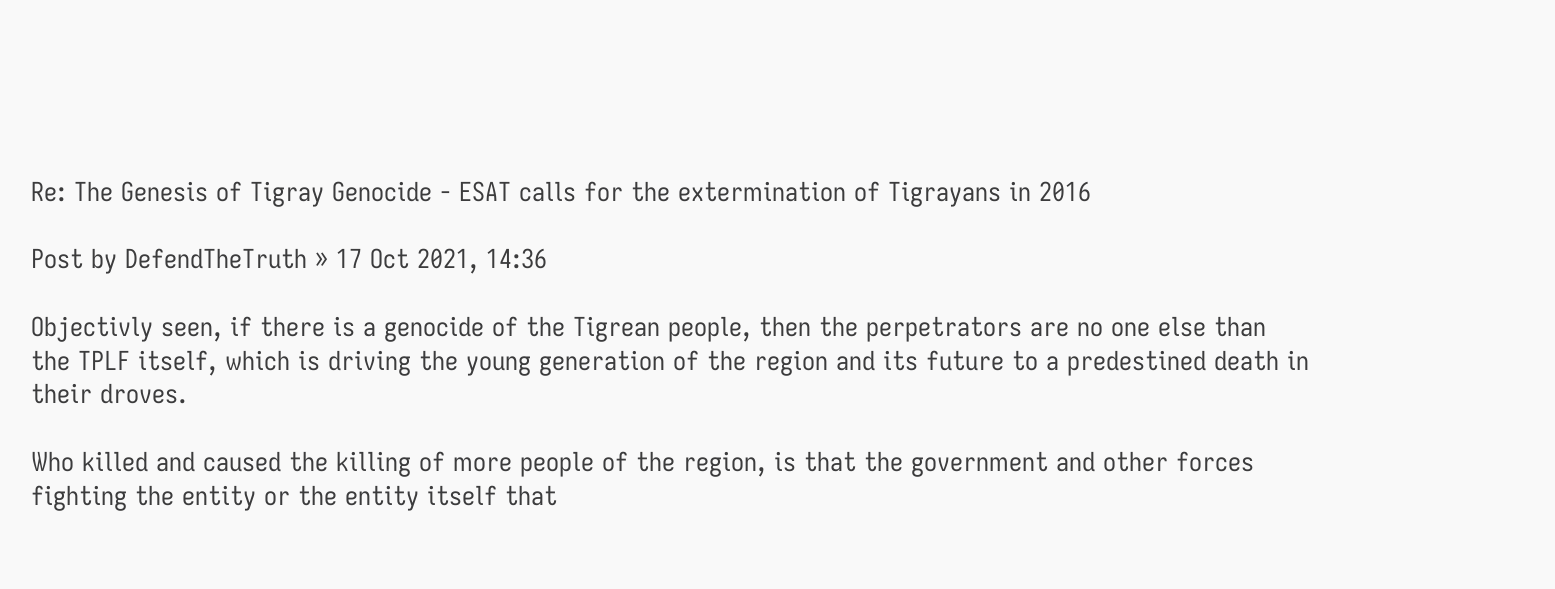Re: The Genesis of Tigray Genocide - ESAT calls for the extermination of Tigrayans in 2016

Post by DefendTheTruth » 17 Oct 2021, 14:36

Objectivly seen, if there is a genocide of the Tigrean people, then the perpetrators are no one else than the TPLF itself, which is driving the young generation of the region and its future to a predestined death in their droves.

Who killed and caused the killing of more people of the region, is that the government and other forces fighting the entity or the entity itself that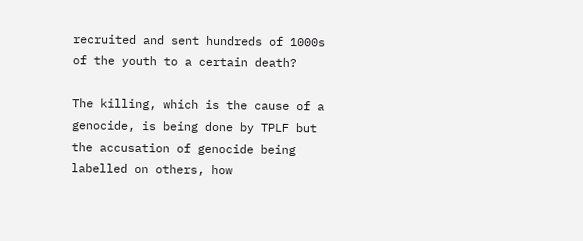recruited and sent hundreds of 1000s of the youth to a certain death?

The killing, which is the cause of a genocide, is being done by TPLF but the accusation of genocide being labelled on others, how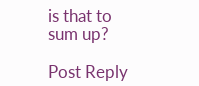is that to sum up?

Post Reply